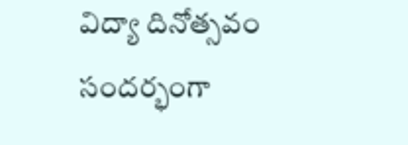విద్యా దినోత్సవం సందర్భంగా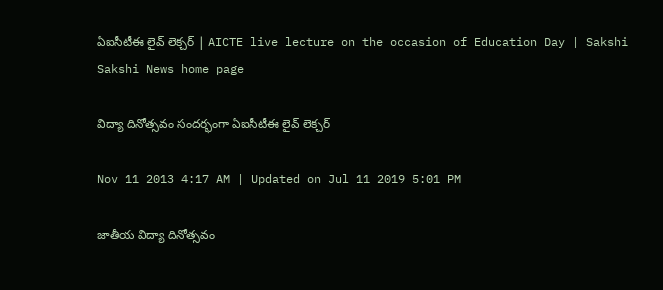ఏఐసీటీఈ లైవ్ లెక్చర్ | AICTE live lecture on the occasion of Education Day | Sakshi
Sakshi News home page

విద్యా దినోత్సవం సందర్భంగా ఏఐసీటీఈ లైవ్ లెక్చర్

Nov 11 2013 4:17 AM | Updated on Jul 11 2019 5:01 PM

జాతీయ విద్యా దినోత్సవం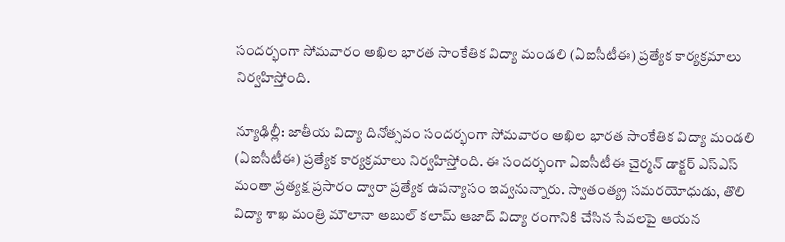సందర్భంగా సోమవారం అఖిల భారత సాంకేతిక విద్యా మండలి (ఏఐసీటీఈ) ప్రత్యేక కార్యక్రమాలు నిర్వహిస్తోంది.

న్యూఢిల్లీ: జాతీయ విద్యా దినోత్సవం సందర్భంగా సోమవారం అఖిల భారత సాంకేతిక విద్యా మండలి (ఏఐసీటీఈ) ప్రత్యేక కార్యక్రమాలు నిర్వహిస్తోంది. ఈ సందర్భంగా ఏఐసీటీఈ చైర్మన్ డాక్టర్ ఎస్‌ఎస్ మంతా ప్రత్యక్ష ప్రసారం ద్వారా ప్రత్యేక ఉపన్యాసం ఇవ్వనున్నారు. స్వాతంత్య్ర సమరయోధుడు, తొలి విద్యా శాఖ మంత్రి మౌలానా అబుల్ కలామ్ ఆజాద్ విద్యా రంగానికి చేసిన సేవలపై ఆయన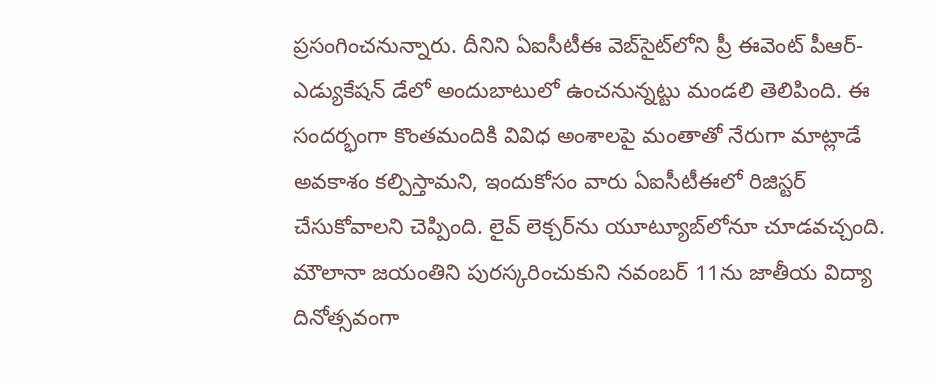ప్రసంగించనున్నారు. దీనిని ఏఐసీటీఈ వెబ్‌సైట్‌లోని ప్రీ ఈవెంట్ పీఆర్-ఎడ్యుకేషన్ డేలో అందుబాటులో ఉంచనున్నట్టు మండలి తెలిపింది. ఈ సందర్భంగా కొంతమందికి వివిధ అంశాలపై మంతాతో నేరుగా మాట్లాడే అవకాశం కల్పిస్తామని, ఇందుకోసం వారు ఏఐసీటీఈలో రిజిస్టర్ చేసుకోవాలని చెప్పింది. లైవ్ లెక్చర్‌ను యూట్యూబ్‌లోనూ చూడవచ్చంది. మౌలానా జయంతిని పురస్కరించుకుని నవంబర్ 11ను జాతీయ విద్యా దినోత్సవంగా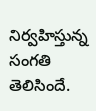నిర్వహిస్తున్న సంగతి తెలిసిందే.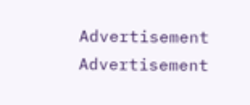Advertisement
Advertisement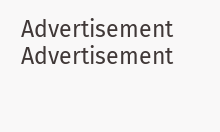Advertisement
Advertisement